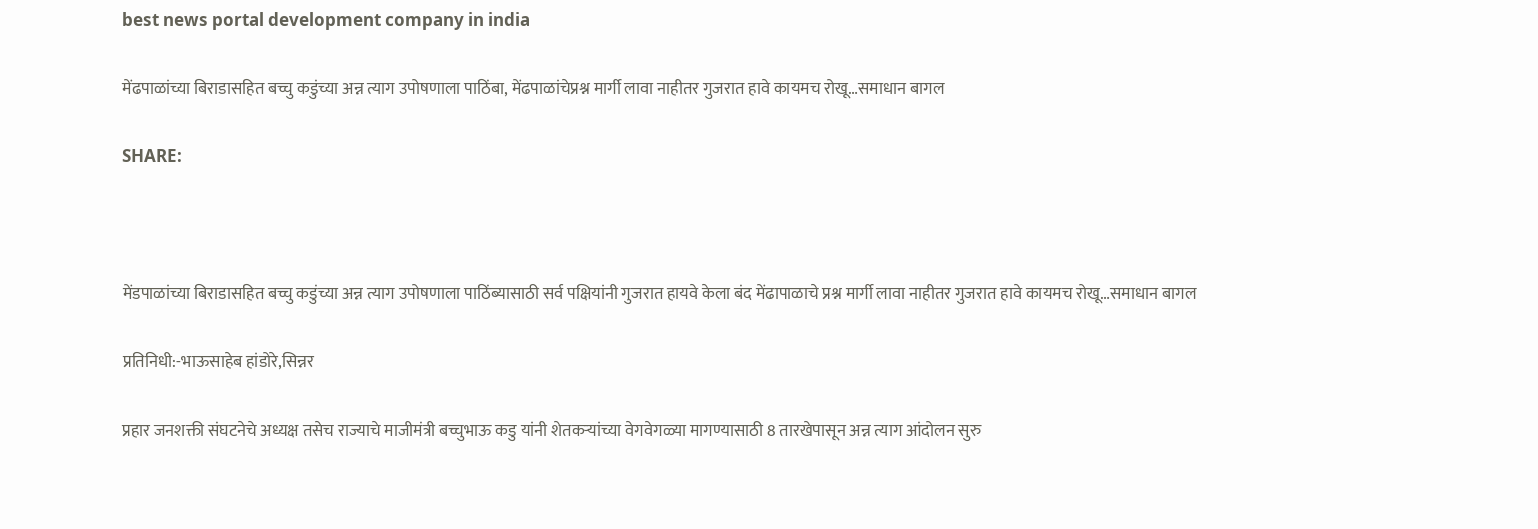best news portal development company in india

मेंढपाळांच्या बिराडासहित बच्चु कडुंच्या अन्न त्याग उपोषणाला पाठिंबा, मेंढपाळांचेप्रश्न मार्गी लावा नाहीतर गुजरात हावे कायमच रोखू…समाधान बागल

SHARE:



मेंडपाळांच्या बिराडासहित बच्चु कडुंच्या अन्न त्याग उपोषणाला पाठिंब्यासाठी सर्व पक्षियांनी गुजरात हायवे केला बंद मेंढापाळाचे प्रश्न मार्गी लावा नाहीतर गुजरात हावे कायमच रोखू…समाधान बागल

प्रतिनिधी:-भाऊसाहेब हांडोरे,सिन्नर

प्रहार जनशक्ती संघटनेचे अध्यक्ष तसेच राज्याचे माजीमंत्री बच्चुभाऊ कडु यांनी शेतकऱ्यांच्या वेगवेगळ्या मागण्यासाठी 8 तारखेपासून अन्न त्याग आंदोलन सुरु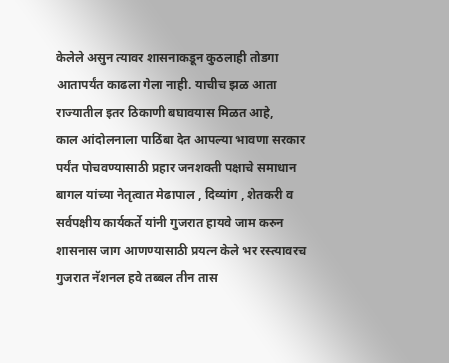केलेले असुन त्यावर शासनाकडून कुठलाही तोडगा आतापर्यंत काढला गेला नाही. याचीच झळ आता राज्यातील इतर ठिकाणी बघावयास मिळत आहे,
काल आंदोलनाला पाठिंबा देत आपल्या भावणा सरकार पर्यंत पोचवण्यासाठी प्रहार जनशक्ती पक्षाचे समाधान बागल यांच्या नेतृत्वात मेढापाल , दिव्यांग , शेतकरी व सर्वपक्षीय कार्यकर्ते यांनी गुजरात हायवे जाम करुन शासनास जाग आणण्यासाठी प्रयत्न केले भर रस्त्यावरच गुजरात नॅशनल हवे तब्बल तीन तास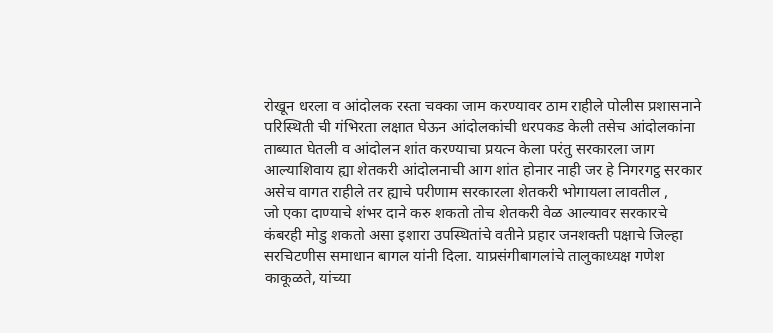रोखून धरला व आंदोलक रस्ता चक्का जाम करण्यावर ठाम राहीले पोलीस प्रशासनाने परिस्थिती ची गंभिरता लक्षात घेऊन आंदोलकांची धरपकड केली तसेच आंदोलकांना ताब्यात घेतली व आंदोलन शांत करण्याचा प्रयत्न केला परंतु सरकारला जाग आल्याशिवाय ह्या शेतकरी आंदोलनाची आग शांत होनार नाही जर हे निगरगट्ठ सरकार असेच वागत राहीले तर ह्याचे परीणाम सरकारला शेतकरी भोगायला लावतील ,
जो एका दाण्याचे शंभर दाने करु शकतो तोच शेतकरी वेळ आल्यावर सरकारचे कंबरही मोडु शकतो असा इशारा उपस्थितांचे वतीने प्रहार जनशक्ती पक्षाचे जिल्हा सरचिटणीस समाधान बागल यांनी दिला. याप्रसंगीबागलांचे तालुकाध्यक्ष गणेश काकूळते, यांच्या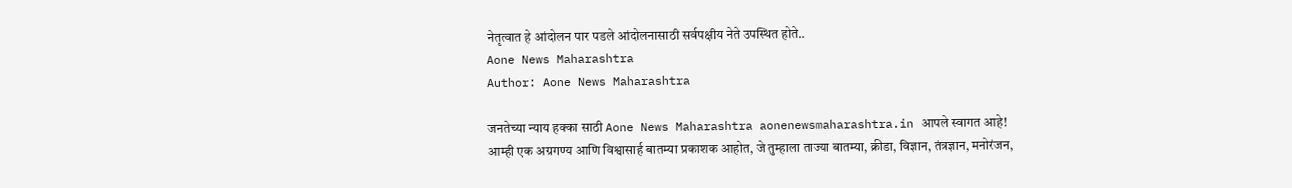नेतृत्वात हे आंदोलन पार पडले आंदोलनासाठी सर्वपक्षीय नेते उपस्थित होते..
Aone News Maharashtra
Author: Aone News Maharashtra

जनतेच्या न्याय हक्का साठी Aone News Maharashtra aonenewsmaharashtra.in आपले स्वागत आहे! आम्ही एक अग्रगण्य आणि विश्वासार्ह बातम्या प्रकाशक आहोत, जे तुम्हाला ताज्या बातम्या, क्रीडा, विज्ञान, तंत्रज्ञान, मनोरंजन,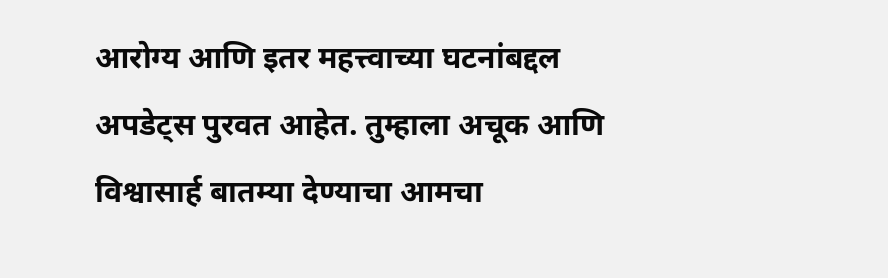आरोग्य आणि इतर महत्त्वाच्या घटनांबद्दल अपडेट्स पुरवत आहेत. तुम्हाला अचूक आणि विश्वासार्ह बातम्या देण्याचा आमचा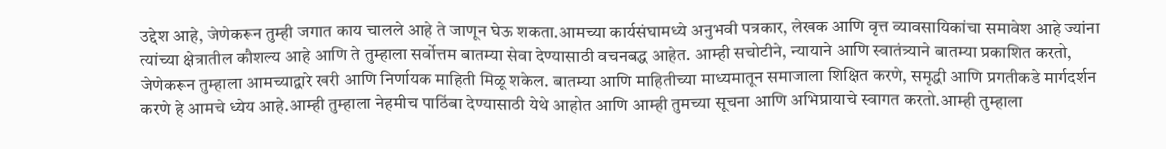उद्देश आहे, जेणेकरून तुम्ही जगात काय चालले आहे ते जाणून घेऊ शकता.आमच्या कार्यसंघामध्ये अनुभवी पत्रकार, लेखक आणि वृत्त व्यावसायिकांचा समावेश आहे ज्यांना त्यांच्या क्षेत्रातील कौशल्य आहे आणि ते तुम्हाला सर्वोत्तम बातम्या सेवा देण्यासाठी वचनबद्ध आहेत. आम्ही सचोटीने, न्यायाने आणि स्वातंत्र्याने बातम्या प्रकाशित करतो, जेणेकरून तुम्हाला आमच्याद्वारे खरी आणि निर्णायक माहिती मिळू शकेल. बातम्या आणि माहितीच्या माध्यमातून समाजाला शिक्षित करणे, समृद्धी आणि प्रगतीकडे मार्गदर्शन करणे हे आमचे ध्येय आहे.आम्ही तुम्हाला नेहमीच पाठिंबा देण्यासाठी येथे आहोत आणि आम्ही तुमच्या सूचना आणि अभिप्रायाचे स्वागत करतो.आम्ही तुम्हाला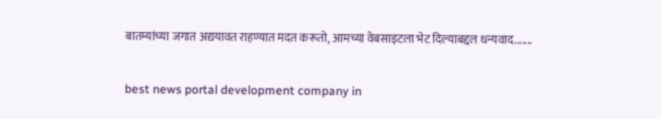बातम्यांच्या जगात अद्ययावत राहण्यात मदत करूतो, आमच्या वेबसाइटला भेट दिल्याबद्दल धन्यवाद.......

best news portal development company in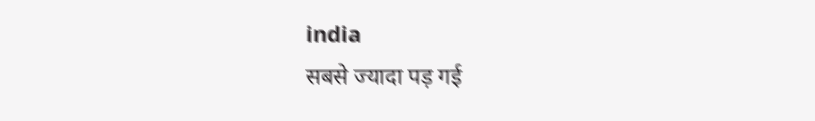india
सबसे ज्यादा पड़ गई